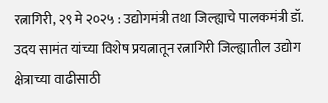रत्नागिरी, २९ मे २०२५ : उद्योगमंत्री तथा जिल्ह्याचे पालकमंत्री डॉ. उदय सामंत यांच्या विशेष प्रयत्नातून रत्नागिरी जिल्ह्यातील उद्योग क्षेत्राच्या वाढीसाठी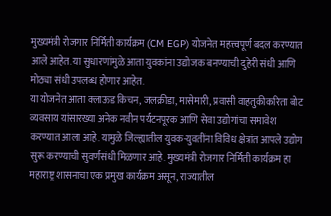मुख्यमंत्री रोजगार निर्मिती कार्यक्रम (CM EGP) योजनेत महत्त्वपूर्ण बदल करण्यात आले आहेत. या सुधारणांमुळे आता युवकांना उद्योजक बनण्याची दुहेरी संधी आणि मोठ्या संधी उपलब्ध होणार आहेत.
या योजनेत आता क्लाऊड किचन, जलक्रीडा, मासेमारी, प्रवासी वाहतुकीकरिता बोट व्यवसाय यांसारख्या अनेक नवीन पर्यटनपूरक आणि सेवा उद्योगांचा समावेश करण्यात आला आहे. यामुळे जिल्ह्यातील युवक-युवतींना विविध क्षेत्रांत आपले उद्योग सुरू करण्याची सुवर्णसंधी मिळणार आहे. मुख्यमंत्री रोजगार निर्मिती कार्यक्रम हा महाराष्ट्र शासनाचा एक प्रमुख कार्यक्रम असून, राज्यातील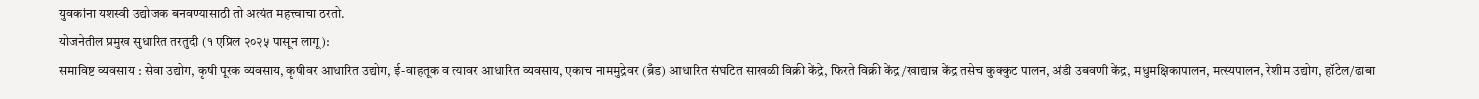युवकांना यशस्वी उद्योजक बनवण्यासाठी तो अत्यंत महत्त्वाचा ठरतो.
योजनेतील प्रमुख सुधारित तरतुदी (१ एप्रिल २०२५ पासून लागू):
समाविष्ट व्यवसाय : सेवा उद्योग, कृषी पूरक व्यवसाय, कृषीवर आधारित उद्योग, ई-वाहतूक व त्यावर आधारित व्यवसाय, एकाच नाममुद्रेवर (ब्रँड) आधारित संघटित साखळी विक्री केंद्रे, फिरते विक्री केंद्र/खाद्यान्न केंद्र तसेच कुक्कुट पालन, अंडी उबवणी केंद्र, मधुमक्षिकापालन, मत्स्यपालन, रेशीम उद्योग, हॉटेल/ढाबा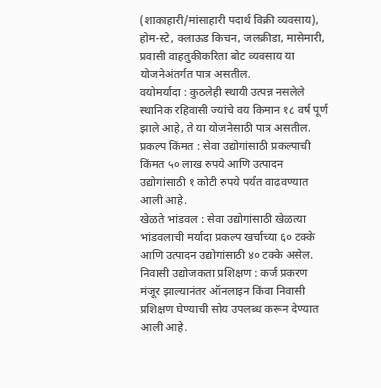(शाकाहारी/मांसाहारी पदार्थ विक्री व्यवसाय), होम-स्टे, क्लाऊड किचन, जलक्रीडा, मासेमारी, प्रवासी वाहतुकीकरिता बोट व्यवसाय या योजनेअंतर्गत पात्र असतील.
वयोमर्यादा : कुठलेही स्थायी उत्पन्न नसलेले स्थानिक रहिवासी ज्यांचे वय किमान १८ वर्ष पूर्ण झाले आहे, ते या योजनेसाठी पात्र असतील.
प्रकल्प किंमत : सेवा उद्योगांसाठी प्रकल्पाची किंमत ५० लाख रुपये आणि उत्पादन उद्योगांसाठी १ कोटी रुपये पर्यंत वाढवण्यात आली आहे.
खेळते भांडवल : सेवा उद्योगांसाठी खेळत्या भांडवलाची मर्यादा प्रकल्प खर्चाच्या ६० टक्के आणि उत्पादन उद्योगांसाठी ४० टक्के असेल.
निवासी उद्योजकता प्रशिक्षण : कर्ज प्रकरण मंजूर झाल्यानंतर ऑनलाइन किंवा निवासी प्रशिक्षण घेण्याची सोय उपलब्ध करून देण्यात आली आहे.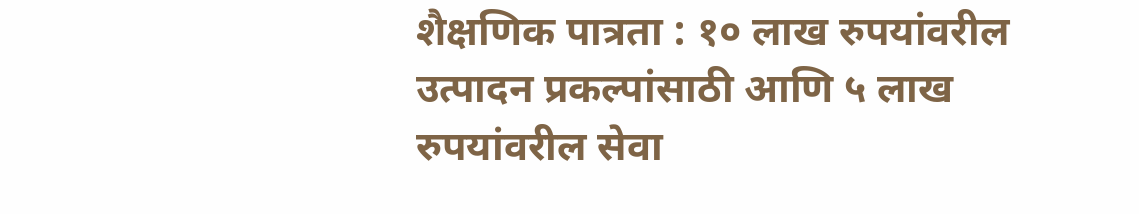शैक्षणिक पात्रता : १० लाख रुपयांवरील उत्पादन प्रकल्पांसाठी आणि ५ लाख रुपयांवरील सेवा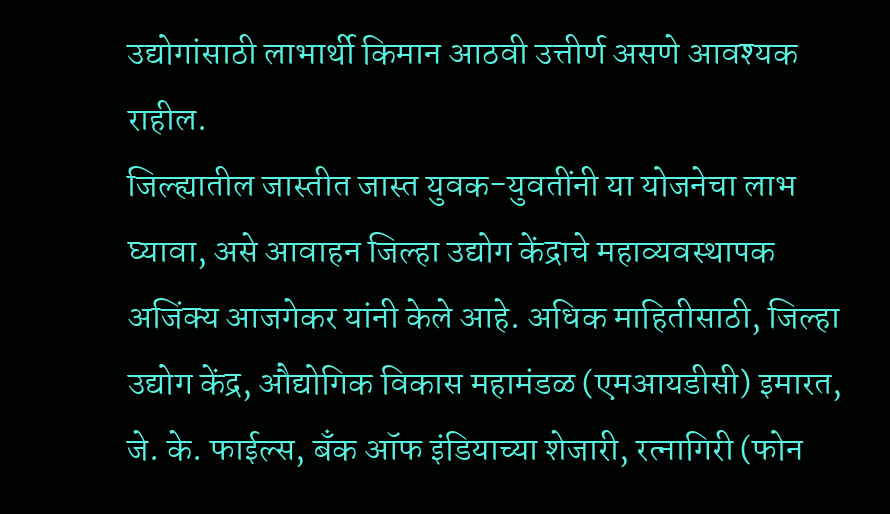उद्योगांसाठी लाभार्थी किमान आठवी उत्तीर्ण असणे आवश्यक राहील.
जिल्ह्यातील जास्तीत जास्त युवक-युवतींनी या योजनेचा लाभ घ्यावा, असे आवाहन जिल्हा उद्योग केंद्राचे महाव्यवस्थापक अजिंक्य आजगेकर यांनी केले आहे. अधिक माहितीसाठी, जिल्हा उद्योग केंद्र, औद्योगिक विकास महामंडळ (एमआयडीसी) इमारत, जे. के. फाईल्स, बँक ऑफ इंडियाच्या शेजारी, रत्नागिरी (फोन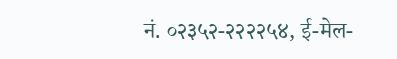नं. ०२३५२-२२२२५४, ई-मेल-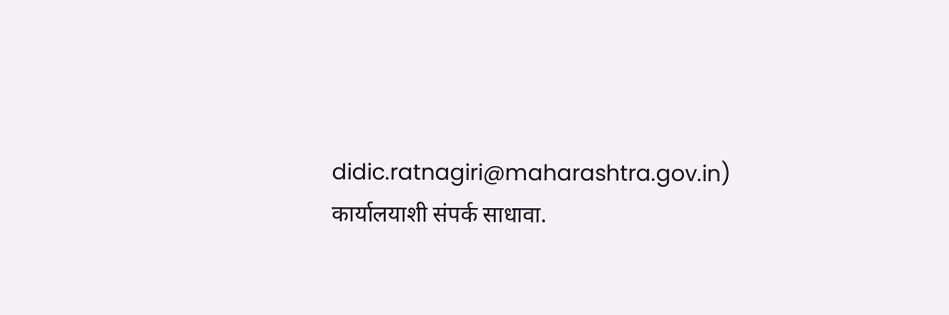didic.ratnagiri@maharashtra.gov.in) कार्यालयाशी संपर्क साधावा.